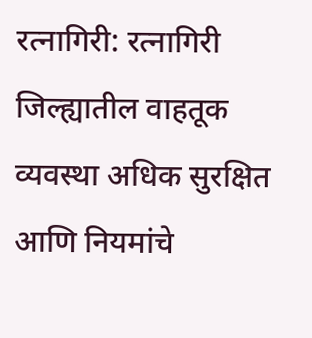रत्नागिरी: रत्नागिरी जिल्ह्यातील वाहतूक व्यवस्था अधिक सुरक्षित आणि नियमांचे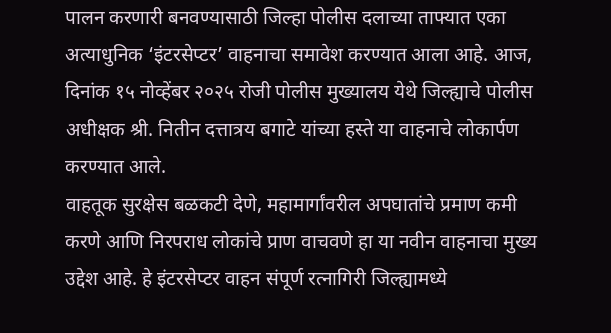पालन करणारी बनवण्यासाठी जिल्हा पोलीस दलाच्या ताफ्यात एका अत्याधुनिक ‘इंटरसेप्टर’ वाहनाचा समावेश करण्यात आला आहे. आज, दिनांक १५ नोव्हेंबर २०२५ रोजी पोलीस मुख्यालय येथे जिल्ह्याचे पोलीस अधीक्षक श्री. नितीन दत्तात्रय बगाटे यांच्या हस्ते या वाहनाचे लोकार्पण करण्यात आले.
वाहतूक सुरक्षेस बळकटी देणे, महामार्गांवरील अपघातांचे प्रमाण कमी करणे आणि निरपराध लोकांचे प्राण वाचवणे हा या नवीन वाहनाचा मुख्य उद्देश आहे. हे इंटरसेप्टर वाहन संपूर्ण रत्नागिरी जिल्ह्यामध्ये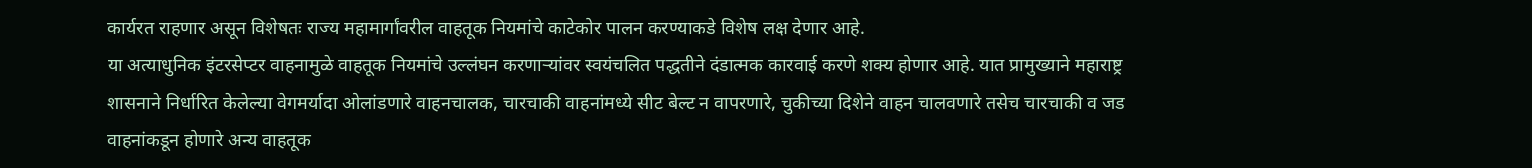कार्यरत राहणार असून विशेषतः राज्य महामार्गांवरील वाहतूक नियमांचे काटेकोर पालन करण्याकडे विशेष लक्ष देणार आहे.
या अत्याधुनिक इंटरसेप्टर वाहनामुळे वाहतूक नियमांचे उल्लंघन करणाऱ्यांवर स्वयंचलित पद्धतीने दंडात्मक कारवाई करणे शक्य होणार आहे. यात प्रामुख्याने महाराष्ट्र शासनाने निर्धारित केलेल्या वेगमर्यादा ओलांडणारे वाहनचालक, चारचाकी वाहनांमध्ये सीट बेल्ट न वापरणारे, चुकीच्या दिशेने वाहन चालवणारे तसेच चारचाकी व जड वाहनांकडून होणारे अन्य वाहतूक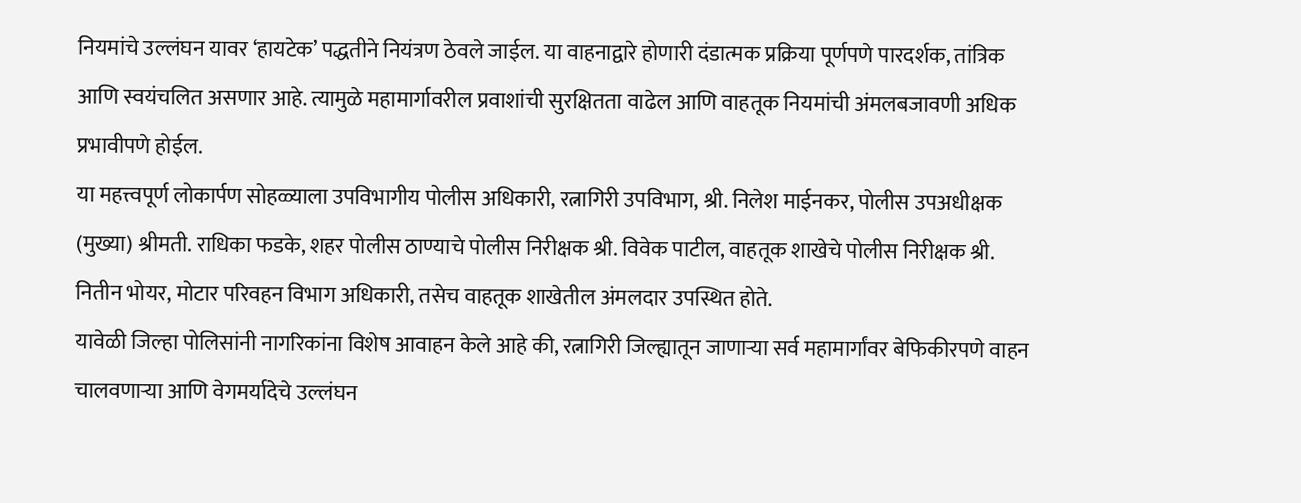नियमांचे उल्लंघन यावर ‘हायटेक’ पद्धतीने नियंत्रण ठेवले जाईल. या वाहनाद्वारे होणारी दंडात्मक प्रक्रिया पूर्णपणे पारदर्शक, तांत्रिक आणि स्वयंचलित असणार आहे. त्यामुळे महामार्गावरील प्रवाशांची सुरक्षितता वाढेल आणि वाहतूक नियमांची अंमलबजावणी अधिक प्रभावीपणे होईल.
या महत्त्वपूर्ण लोकार्पण सोहळ्याला उपविभागीय पोलीस अधिकारी, रत्नागिरी उपविभाग, श्री. निलेश माईनकर, पोलीस उपअधीक्षक (मुख्या) श्रीमती. राधिका फडके, शहर पोलीस ठाण्याचे पोलीस निरीक्षक श्री. विवेक पाटील, वाहतूक शाखेचे पोलीस निरीक्षक श्री. नितीन भोयर, मोटार परिवहन विभाग अधिकारी, तसेच वाहतूक शाखेतील अंमलदार उपस्थित होते.
यावेळी जिल्हा पोलिसांनी नागरिकांना विशेष आवाहन केले आहे की, रत्नागिरी जिल्ह्यातून जाणाऱ्या सर्व महामार्गांवर बेफिकीरपणे वाहन चालवणाऱ्या आणि वेगमर्यादेचे उल्लंघन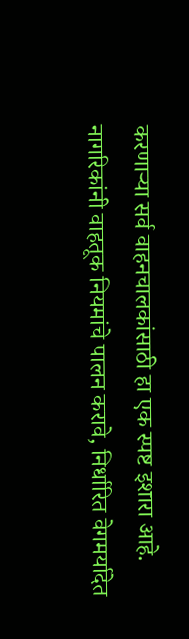करणाऱ्या सर्व वाहनचालकांसाठी हा एक स्पष्ट इशारा आहे. नागरिकांनी वाहतूक नियमांचे पालन करावे, निर्धारित वेगमर्यादेत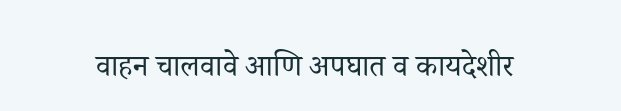वाहन चालवावे आणि अपघात व कायदेशीर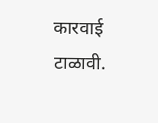कारवाई टाळावी.